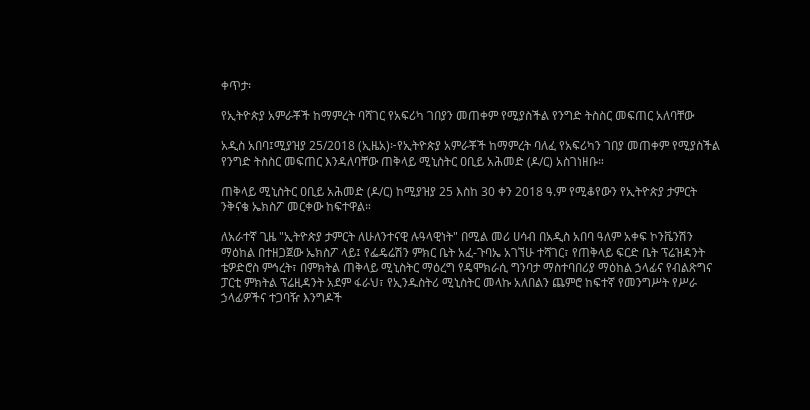ቀጥታ፡

የኢትዮጵያ አምራቾች ከማምረት ባሻገር የአፍሪካ ገበያን መጠቀም የሚያስችል የንግድ ትስስር መፍጠር አለባቸው

አዲስ አበባ፤ሚያዝያ 25/2018 (ኢዜአ)፦የኢትዮጵያ አምራቾች ከማምረት ባለፈ የአፍሪካን ገበያ መጠቀም የሚያስችል የንግድ ትስስር መፍጠር እንዳለባቸው ጠቅላይ ሚኒስትር ዐቢይ አሕመድ (ዶ/ር) አስገነዘቡ።

ጠቅላይ ሚኒስትር ዐቢይ አሕመድ (ዶ/ር) ከሚያዝያ 25 እስከ 30 ቀን 2018 ዓ.ም የሚቆየውን የኢትዮጵያ ታምርት ንቅናቄ ኤክስፖ መርቀው ከፍተዋል።

ለአራተኛ ጊዜ "ኢትዮጵያ ታምርት ለሁለንተናዊ ሉዓላዊነት" በሚል መሪ ሀሳብ በአዲስ አበባ ዓለም አቀፍ ኮንቬንሽን ማዕከል በተዘጋጀው ኤክስፖ ላይ፤ የፌዴሬሽን ምክር ቤት አፈ-ጉባኤ አገኘሁ ተሻገር፣ የጠቅላይ ፍርድ ቤት ፕሬዝዳንት ቴዎድሮስ ምኅረት፣ በምክትል ጠቅላይ ሚኒስትር ማዕረግ የዴሞክራሲ ግንባታ ማስተባበሪያ ማዕከል ኃላፊና የብልጽግና ፓርቲ ምክትል ፕሬዚዳንት አደም ፋራህ፣ የኢንዱስትሪ ሚኒስትር መላኩ አለበልን ጨምሮ ከፍተኛ የመንግሥት የሥራ ኃላፊዎችና ተጋባዥ እንግዶች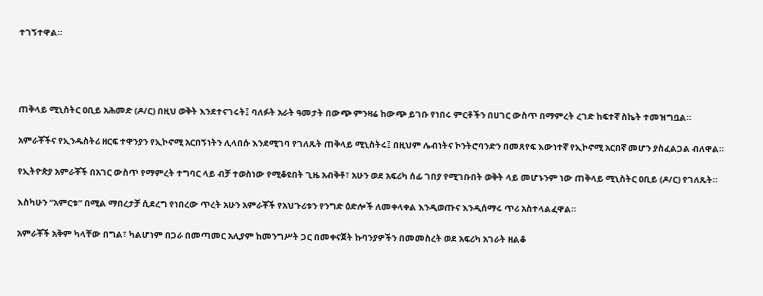ተገኝተዋል።




ጠቅላይ ሚኒስትር ዐቢይ አሕመድ (ዶ/ር) በዚህ ወቅት እንደተናገሩት፤ ባለፉት አራት ዓመታት በውጭ ምንዛሬ ከውጭ ይገቡ የነበሩ ምርቶችን በሀገር ውስጥ በማምረት ረገድ ከፍተኛ ስኬት ተመዝግቧል።

አምራቾችና የኢንዱስትሪ ዘርፍ ተዋንያን የኢኮኖሚ አርበኝነትን ሊላበሱ እንደሚገባ የገለጹት ጠቅላይ ሚኒስትሩ፤ በዚህም ሌብነትና ኮንትሮባንድን በመጸየፍ እውነተኛ የኢኮኖሚ አርበኛ መሆን ያስፈልጋል ብለዋል።

የኢትዮጵያ አምራቾች በአገር ውስጥ የማምረት ተግባር ላይ ብቻ ተወስነው የሚቆዩበት ጊዜ አብቅቶ፣ አሁን ወደ አፍሪካ ሰፊ ገበያ የሚገቡበት ወቅት ላይ መሆኑንም ነው ጠቅላይ ሚኒስትር ዐቢይ (ዶ/ር) የገለጹት።

እስካሁን “አምርቱ” በሚል ማበረታቻ ሲደረግ የነበረው ጥረት አሁን አምራቾች የአህጉሪቱን የንግድ ዕድሎች ለመቀላቀል እንዲወጡና እንዲሰማሩ ጥሪ አስተላልፈዋል።

አምራቾች አቅም ካላቸው በግል፣ ካልሆነም በጋራ በመጣመር አሊያም ከመንግሥት ጋር በመቀናጀት ኩባንያዎችን በመመስረት ወደ አፍሪካ አገራት ዘልቆ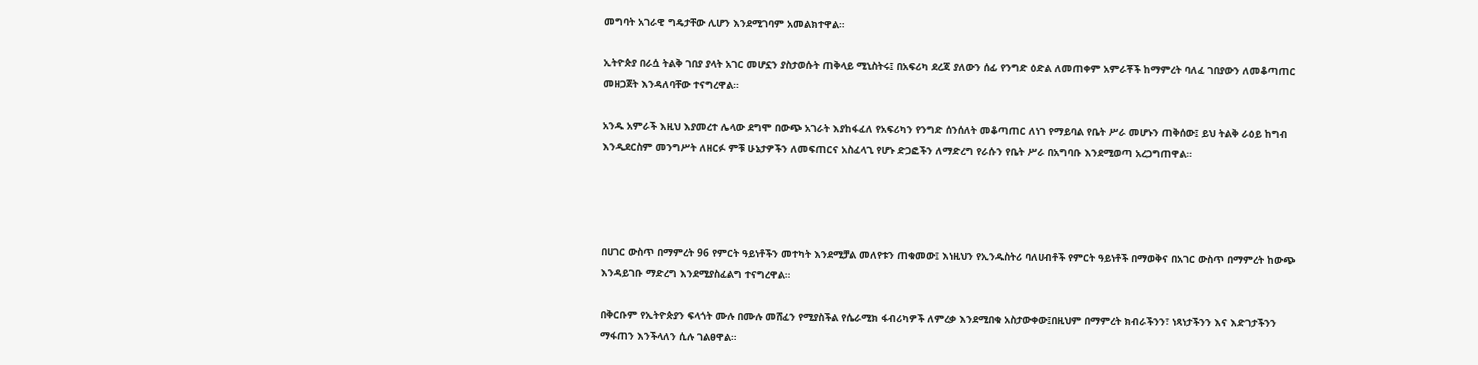መግባት አገራዊ ግዴታቸው ሊሆን እንደሚገባም አመልክተዋል።

ኢትዮጵያ በራሷ ትልቅ ገበያ ያላት አገር መሆኗን ያስታወሱት ጠቅላይ ሚኒስትሩ፤ በአፍሪካ ደረጃ ያለውን ሰፊ የንግድ ዕድል ለመጠቀም አምራቾች ከማምረት ባለፈ ገበያውን ለመቆጣጠር መዘጋጀት እንዳለባቸው ተናግረዋል።

አንዱ አምራች እዚህ እያመረተ ሌላው ደግሞ በውጭ አገራት እያከፋፈለ የአፍሪካን የንግድ ሰንሰለት መቆጣጠር ለነገ የማይባል የቤት ሥራ መሆኑን ጠቅሰው፤ ይህ ትልቅ ራዕይ ከግብ እንዲደርስም መንግሥት ለዘርፉ ምቹ ሁኔታዎችን ለመፍጠርና አስፈላጊ የሆኑ ድጋፎችን ለማድረግ የራሱን የቤት ሥራ በአግባቡ እንደሚወጣ አረጋግጠዋል።




በሀገር ውስጥ በማምረት 96 የምርት ዓይነቶችን መተካት እንደሚቻል መለየቱን ጠቁመው፤ እነዚህን የኢንዱስትሪ ባለሀብቶች የምርት ዓይነቶች በማወቅና በአገር ውስጥ በማምረት ከውጭ እንዳይገቡ ማድረግ እንደሚያስፈልግ ተናግረዋል።

በቅርቡም የኢትዮጵያን ፍላጎት ሙሉ በሙሉ መሸፈን የሚያስችል የሴራሚክ ፋብሪካዎች ለምረቃ እንደሚበቁ አስታውቀው፤በዚህም በማምረት ክብራችንን፣ ነጻነታችንን እና እድገታችንን ማፋጠን እንችላለን ሲሉ ገልፀዋል።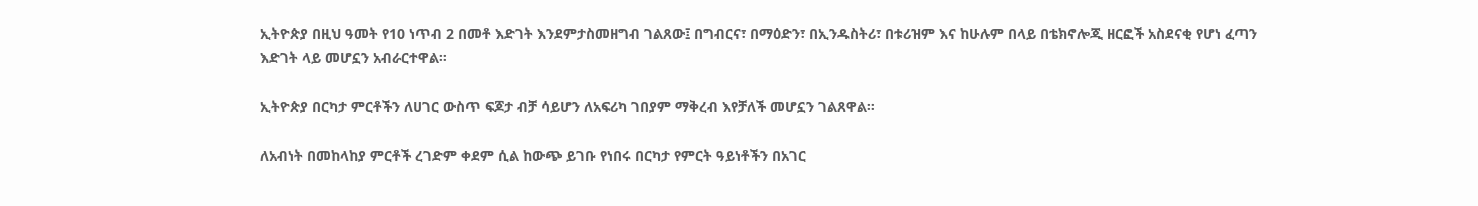ኢትዮጵያ በዚህ ዓመት የ10 ነጥብ 2 በመቶ እድገት እንደምታስመዘግብ ገልጸው፤ በግብርና፣ በማዕድን፣ በኢንዱስትሪ፣ በቱሪዝም እና ከሁሉም በላይ በቴክኖሎጂ ዘርፎች አስደናቂ የሆነ ፈጣን እድገት ላይ መሆኗን አብራርተዋል።

ኢትዮጵያ በርካታ ምርቶችን ለሀገር ውስጥ ፍጆታ ብቻ ሳይሆን ለአፍሪካ ገበያም ማቅረብ እየቻለች መሆኗን ገልጸዋል።

ለአብነት በመከላከያ ምርቶች ረገድም ቀደም ሲል ከውጭ ይገቡ የነበሩ በርካታ የምርት ዓይነቶችን በአገር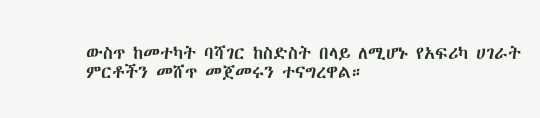ውስጥ ከመተካት ባሻገር ከስድስት በላይ ለሚሆኑ የአፍሪካ ሀገራት ምርቶችን መሸጥ መጀመሩን ተናግረዋል።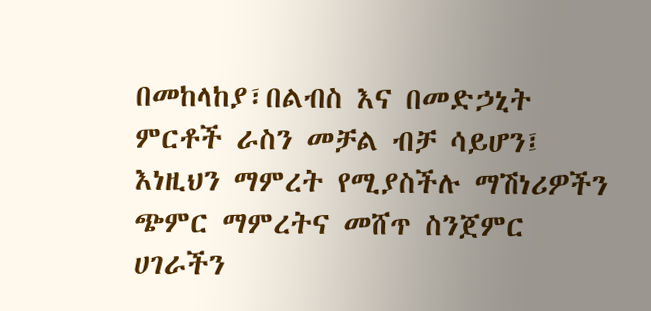በመከላከያ፣በልብስ እና በመድኃኒት ምርቶች ራስን መቻል ብቻ ሳይሆን፤ እነዚህን ማምረት የሚያስችሉ ማሽነሪዎችን ጭምር ማምረትና መሸጥ ስንጀምር ሀገራችን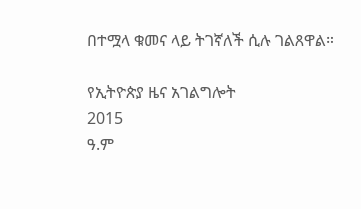በተሟላ ቁመና ላይ ትገኛለች ሲሉ ገልጸዋል።

የኢትዮጵያ ዜና አገልግሎት
2015
ዓ.ም